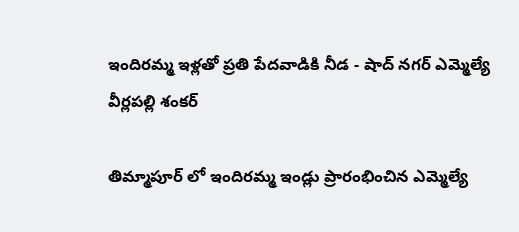ఇందిరమ్మ ఇళ్లతో ప్రతి పేదవాడికి నీడ - షాద్ నగర్ ఎమ్మెల్యే వీర్లపల్లి శంకర్

తిమ్మాపూర్ లో ఇందిరమ్మ ఇండ్లు ప్రారంభించిన ఎమ్మెల్యే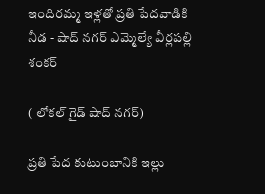ఇందిరమ్మ ఇళ్లతో ప్రతి పేదవాడికి నీడ - షాద్ నగర్ ఎమ్మెల్యే వీర్లపల్లి శంకర్

( లోకల్ గైడ్ షాద్ నగర్)

ప్రతి పేద కుటుంబానికి ఇల్లు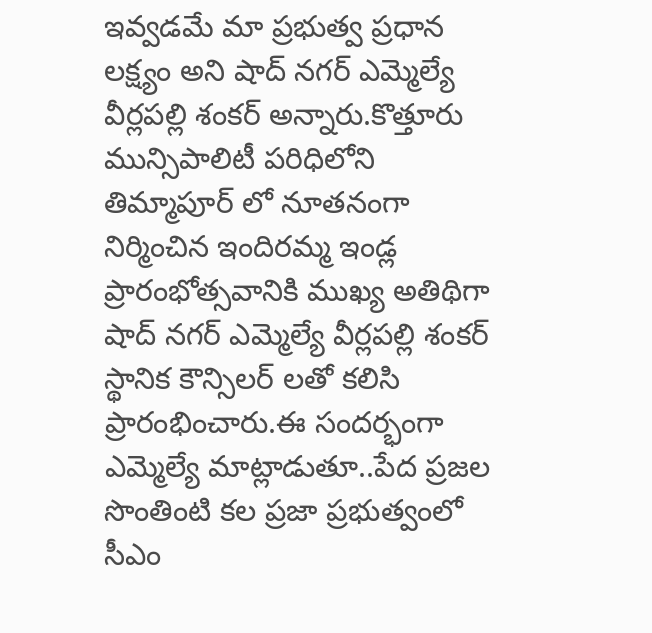ఇవ్వడమే మా ప్రభుత్వ ప్రధాన లక్ష్యం అని షాద్ నగర్ ఎమ్మెల్యే వీర్లపల్లి శంకర్ అన్నారు.కొత్తూరు మున్సిపాలిటీ పరిధిలోని తిమ్మాపూర్ లో నూతనంగా నిర్మించిన ఇందిరమ్మ ఇండ్ల ప్రారంభోత్సవానికి ముఖ్య అతిథిగా షాద్ నగర్ ఎమ్మెల్యే వీర్లపల్లి శంకర్ స్థానిక కౌన్సిలర్ లతో కలిసి ప్రారంభించారు.ఈ సందర్భంగా ఎమ్మెల్యే మాట్లాడుతూ..పేద ప్రజల సొంతింటి కల ప్రజా ప్రభుత్వంలో సీఎం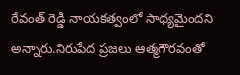రేవంత్ రెడ్డి నాయకత్వంలో సాధ్యమైందని అన్నారు.నిరుపేద ప్రజలు ఆత్మగౌరవంతో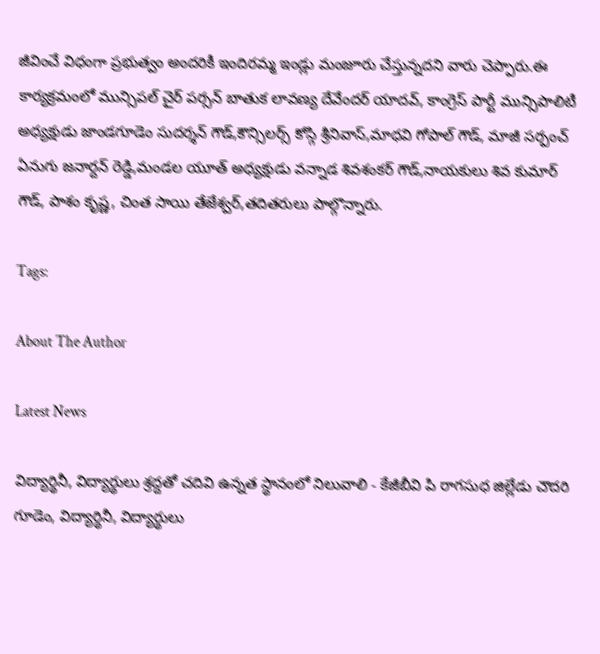జీవించే విధంగా ప్రభుత్వం అందరికీ ఇందిరమ్మ ఇండ్లు మంజూరు చేస్తున్నదని వారు చెప్పారు.ఈ కార్యక్రమంలో మున్సిపల్ చైర్ పర్సన్ బాతుక లావణ్య దేవేందర్ యాదవ్, కాంగ్రెస్ పార్టీ మున్సిపాలిటీ అధ్యక్షుడు జాండగూడెం సుదర్శన్ గౌడ్,కౌన్సిలర్స్ కోస్గి శ్రీనివాస్,మాధవి గోపాల్ గౌడ్, మాజీ సర్పంచ్ ఏనుగు జనార్దన్ రెడ్డి,మండల యూత్ అధ్యక్షుడు వన్నాడ శివశంకర్ గౌడ్,నాయకులు శివ కుమార్ గౌడ్, పాశం కృష్ణ, చింత సాయి తేజేశ్వర్,తదితరులు పాల్గొన్నారు.

Tags:

About The Author

Latest News

విద్యార్థినీ, విద్యార్థులు శ్రద్దతో చదివి ఉన్నత స్థానంలో నిలువాలి - కేజీబీవి పి రాగసుధ జిల్లేడు చౌదరి గూడెం, విద్యార్థినీ, విద్యార్థులు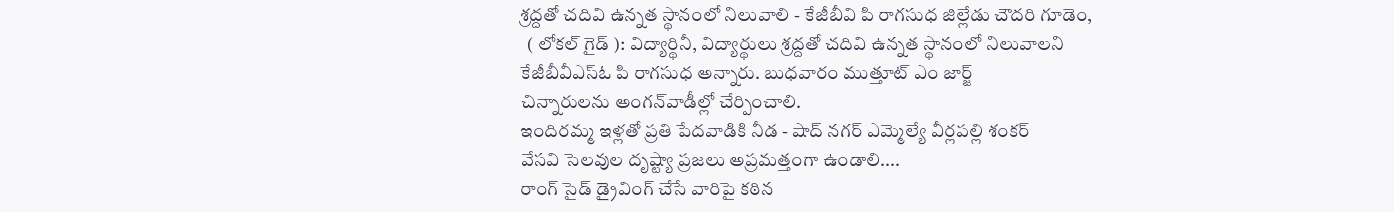శ్రద్దతో చదివి ఉన్నత స్థానంలో నిలువాలి - కేజీబీవి పి రాగసుధ జిల్లేడు చౌదరి గూడెం,
  ( లోకల్ గైడ్ ): విద్యార్థినీ, విద్యార్థులు శ్రద్దతో చదివి ఉన్నత స్థానంలో నిలువాలని కేజీబీవీఎస్ఓ పి రాగసుధ అన్నారు. బుధవారం ముత్తూట్ ఎం జార్జ్
చిన్నారులను అంగన్‌వాడీల్లో చేర్పించాలి.
ఇందిరమ్మ ఇళ్లతో ప్రతి పేదవాడికి నీడ - షాద్ నగర్ ఎమ్మెల్యే వీర్లపల్లి శంకర్
వేసవి సెలవుల దృష్ట్యా ప్రజలు అప్రమత్తంగా ఉండాలి....
రాంగ్ సైడ్ డ్రైవింగ్ చేసే వారిపై కఠిన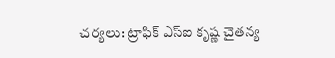చర్యలు: ట్రాఫిక్ ఎస్ఐ కృష్ణ చైతన్య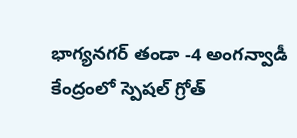భాగ్యనగర్ తండా -4 అంగన్వాడీ కేంద్రంలో స్పెషల్ గ్రోత్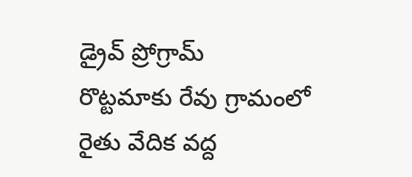డ్రైవ్ ప్రోగ్రామ్
రొట్టమాకు రేవు గ్రామంలో రైతు వేదిక వద్ద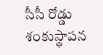సీసీ రోడ్డు శంకుస్థాపన